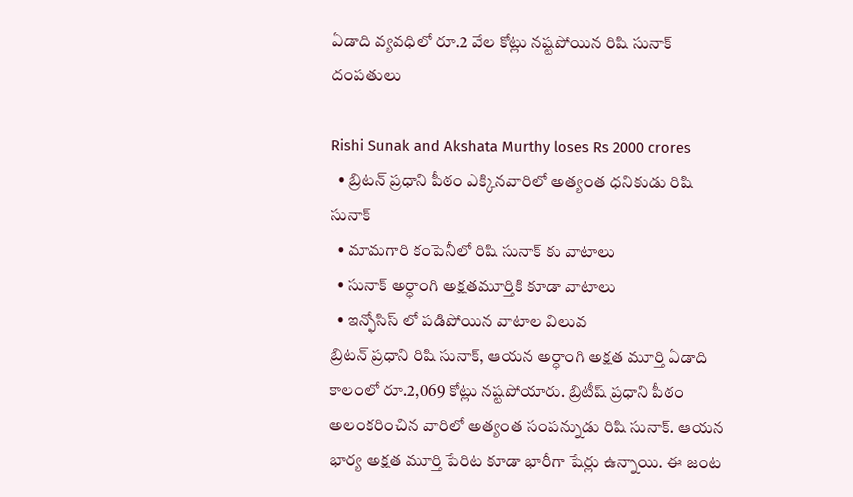ఏడాది వ్యవధిలో రూ.2 వేల కోట్లు నష్టపోయిన రిషి సునాక్ దంపతులు

Rishi Sunak and Akshata Murthy loses Rs 2000 crores
  • బ్రిటన్ ప్రధాని పీఠం ఎక్కినవారిలో అత్యంత ధనికుడు రిషి సునాక్
  • మామగారి కంపెనీలో రిషి సునాక్ కు వాటాలు
  • సునాక్ అర్ధాంగి అక్షతమూర్తికి కూడా వాటాలు
  • ఇన్ఫోసిస్ లో పడిపోయిన వాటాల విలువ
బ్రిటన్ ప్రధాని రిషి సునాక్, ఆయన అర్ధాంగి అక్షత మూర్తి ఏడాది కాలంలో రూ.2,069 కోట్లు నష్టపోయారు. బ్రిటీష్ ప్రధాని పీఠం అలంకరించిన వారిలో అత్యంత సంపన్నుడు రిషి సునాక్. ఆయన భార్య అక్షత మూర్తి పేరిట కూడా భారీగా షేర్లు ఉన్నాయి. ఈ జంట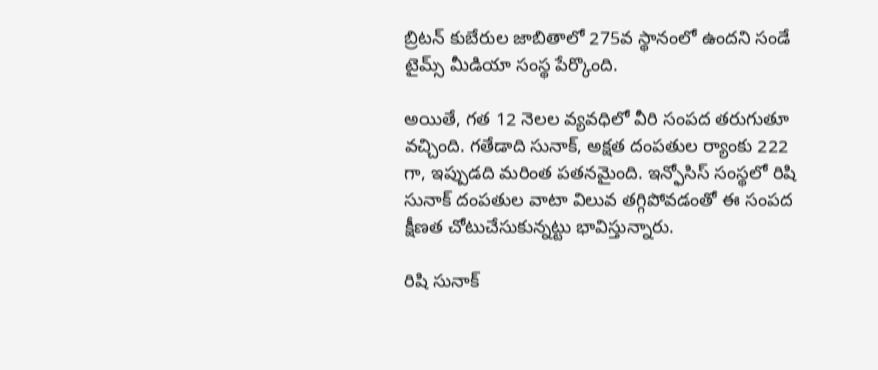బ్రిటన్ కుబేరుల జాబితాలో 275వ స్థానంలో ఉందని సండే టైమ్స్ మీడియా సంస్థ పేర్కొంది.

అయితే, గత 12 నెలల వ్యవధిలో వీరి సంపద తరుగుతూ వచ్చింది. గతేడాది సునాక్, అక్షత దంపతుల ర్యాంకు 222 గా, ఇప్పుడది మరింత పతనమైంది. ఇన్ఫోసిస్ సంస్థలో రిషి సునాక్ దంపతుల వాటా విలువ తగ్గిపోవడంతో ఈ సంపద క్షీణత చోటుచేసుకున్నట్టు భావిస్తున్నారు.

రిషి సునాక్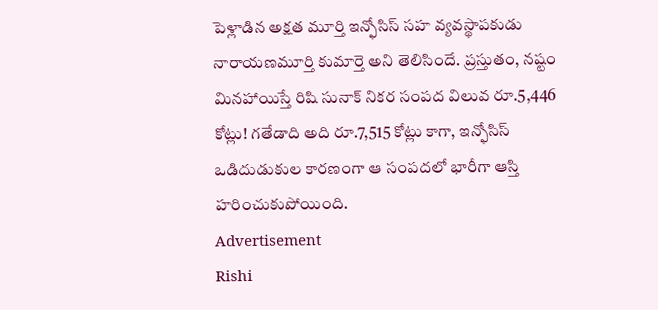పెళ్లాడిన అక్షత మూర్తి ఇన్ఫోసిస్ సహ వ్యవస్థాపకుడు నారాయణమూర్తి కుమార్తె అని తెలిసిందే. ప్రస్తుతం, నష్టం మినహాయిస్తే రిషి సునాక్ నికర సంపద విలువ రూ.5,446 కోట్లు! గతేడాది అది రూ.7,515 కోట్లు కాగా, ఇన్ఫోసిస్ ఒడిదుడుకుల కారణంగా ఆ సంపదలో భారీగా ఆస్తి హరించుకుపోయింది.
Advertisement
Rishi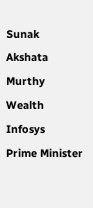Sunak
Akshata Murthy
Wealth
Infosys
Prime Minister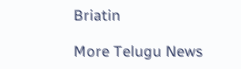Briatin

More Telugu News